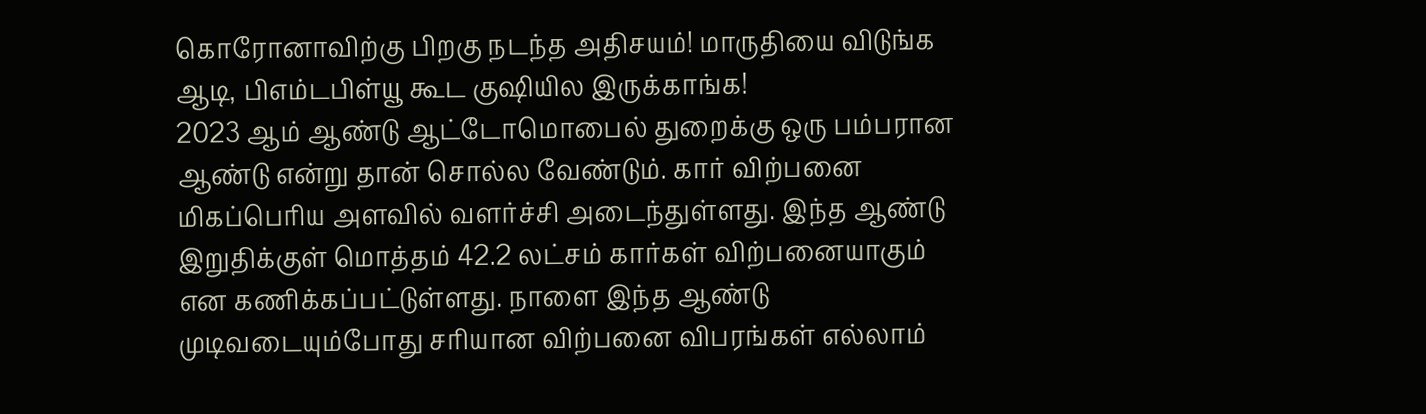கொரோனாவிற்கு பிறகு நடந்த அதிசயம்! மாருதியை விடுங்க ஆடி, பிஎம்டபிள்யூ கூட குஷியில இருக்காங்க!
2023 ஆம் ஆண்டு ஆட்டோமொபைல் துறைக்கு ஒரு பம்பரான ஆண்டு என்று தான் சொல்ல வேண்டும். கார் விற்பனை மிகப்பெரிய அளவில் வளர்ச்சி அடைந்துள்ளது. இந்த ஆண்டு இறுதிக்குள் மொத்தம் 42.2 லட்சம் கார்கள் விற்பனையாகும் என கணிக்கப்பட்டுள்ளது. நாளை இந்த ஆண்டு முடிவடையும்போது சரியான விற்பனை விபரங்கள் எல்லாம்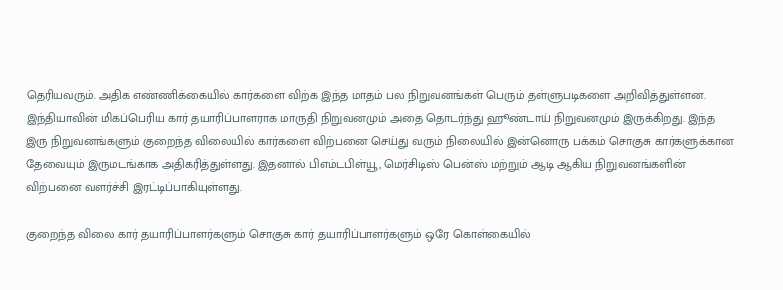தெரியவரும். அதிக எண்ணிக்கையில் கார்களை விற்க இந்த மாதம் பல நிறுவனங்கள் பெரும் தள்ளுபடிகளை அறிவித்துள்ளன.
இந்தியாவின் மிகப்பெரிய கார் தயாரிப்பாளராக மாருதி நிறுவனமும் அதை தொடர்ந்து ஹூண்டாய் நிறுவனமும் இருக்கிறது. இந்த இரு நிறுவனங்களும் குறைந்த விலையில் கார்களை விற்பனை செய்து வரும் நிலையில் இன்னொரு பக்கம் சொகுசு கார்களுக்கான தேவையும் இருமடங்காக அதிகரித்துள்ளது. இதனால் பிஎம்டபிள்யூ, மெர்சிடிஸ் பென்ஸ் மற்றும் ஆடி ஆகிய நிறுவனங்களின் விற்பனை வளர்ச்சி இரட்டிப்பாகியுள்ளது.

குறைந்த விலை கார் தயாரிப்பாளர்களும் சொகுசு கார் தயாரிப்பாளர்களும் ஒரே கொள்கையில்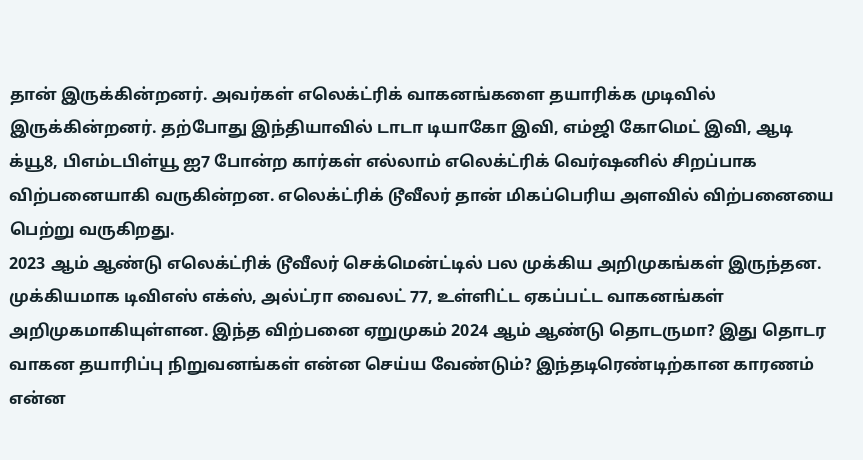தான் இருக்கின்றனர். அவர்கள் எலெக்ட்ரிக் வாகனங்களை தயாரிக்க முடிவில் இருக்கின்றனர். தற்போது இந்தியாவில் டாடா டியாகோ இவி, எம்ஜி கோமெட் இவி, ஆடி க்யூ8, பிஎம்டபிள்யூ ஐ7 போன்ற கார்கள் எல்லாம் எலெக்ட்ரிக் வெர்ஷனில் சிறப்பாக விற்பனையாகி வருகின்றன. எலெக்ட்ரிக் டூவீலர் தான் மிகப்பெரிய அளவில் விற்பனையை பெற்று வருகிறது.
2023 ஆம் ஆண்டு எலெக்ட்ரிக் டூவீலர் செக்மென்ட்டில் பல முக்கிய அறிமுகங்கள் இருந்தன. முக்கியமாக டிவிஎஸ் எக்ஸ், அல்ட்ரா வைலட் 77, உள்ளிட்ட ஏகப்பட்ட வாகனங்கள் அறிமுகமாகியுள்ளன. இந்த விற்பனை ஏறுமுகம் 2024 ஆம் ஆண்டு தொடருமா? இது தொடர வாகன தயாரிப்பு நிறுவனங்கள் என்ன செய்ய வேண்டும்? இந்தடிரெண்டிற்கான காரணம் என்ன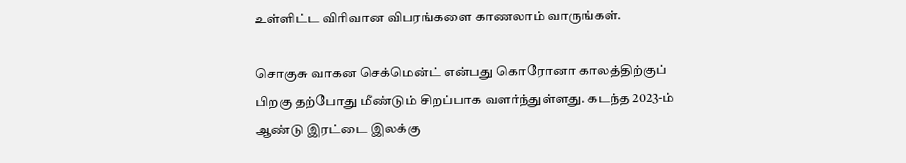உள்ளிட்ட விரிவான விபரங்களை காணலாம் வாருங்கள்.

சொகுசு வாகன செக்மென்ட் என்பது கொரோனா காலத்திற்குப் பிறகு தற்போது மீண்டும் சிறப்பாக வளர்ந்துள்ளது. கடந்த 2023-ம் ஆண்டு இரட்டை இலக்கு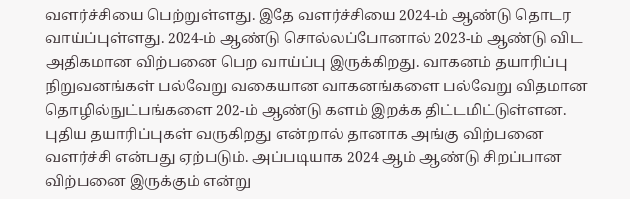வளர்ச்சியை பெற்றுள்ளது. இதே வளர்ச்சியை 2024-ம் ஆண்டு தொடர வாய்ப்புள்ளது. 2024-ம் ஆண்டு சொல்லப்போனால் 2023-ம் ஆண்டு விட அதிகமான விற்பனை பெற வாய்ப்பு இருக்கிறது. வாகனம் தயாரிப்பு நிறுவனங்கள் பல்வேறு வகையான வாகனங்களை பல்வேறு விதமான தொழில்நுட்பங்களை 202-ம் ஆண்டு களம் இறக்க திட்டமிட்டுள்ளன.
புதிய தயாரிப்புகள் வருகிறது என்றால் தானாக அங்கு விற்பனை வளர்ச்சி என்பது ஏற்படும். அப்படியாக 2024 ஆம் ஆண்டு சிறப்பான விற்பனை இருக்கும் என்று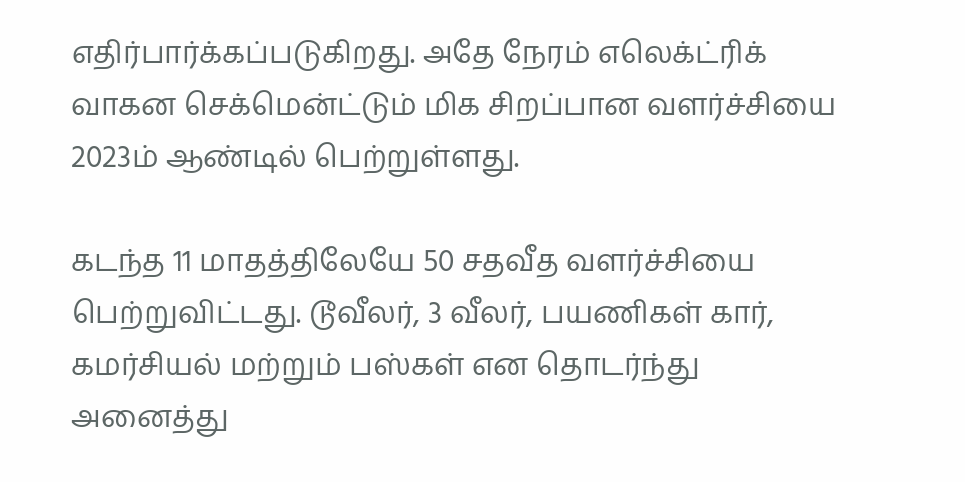எதிர்பார்க்கப்படுகிறது. அதே நேரம் எலெக்ட்ரிக் வாகன செக்மென்ட்டும் மிக சிறப்பான வளர்ச்சியை 2023ம் ஆண்டில் பெற்றுள்ளது.

கடந்த 11 மாதத்திலேயே 50 சதவீத வளர்ச்சியை பெற்றுவிட்டது. டூவீலர், 3 வீலர், பயணிகள் கார், கமர்சியல் மற்றும் பஸ்கள் என தொடர்ந்து அனைத்து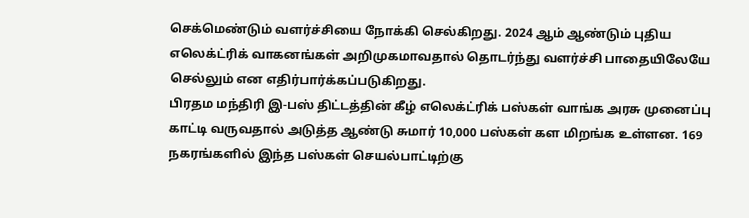செக்மெண்டும் வளர்ச்சியை நோக்கி செல்கிறது. 2024 ஆம் ஆண்டும் புதிய எலெக்ட்ரிக் வாகனங்கள் அறிமுகமாவதால் தொடர்ந்து வளர்ச்சி பாதையிலேயே செல்லும் என எதிர்பார்க்கப்படுகிறது.
பிரதம மந்திரி இ-பஸ் திட்டத்தின் கீழ் எலெக்ட்ரிக் பஸ்கள் வாங்க அரசு முனைப்பு காட்டி வருவதால் அடுத்த ஆண்டு சுமார் 10,000 பஸ்கள் கள மிறங்க உள்ளன. 169 நகரங்களில் இந்த பஸ்கள் செயல்பாட்டிற்கு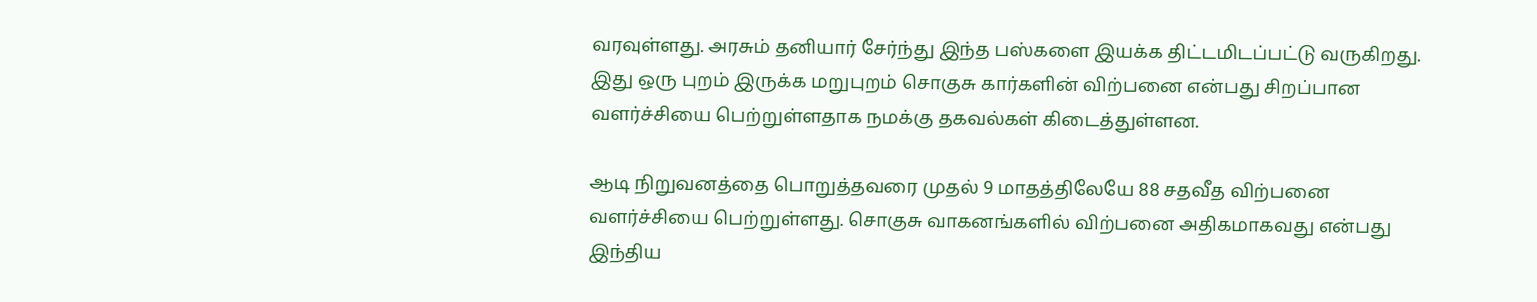வரவுள்ளது. அரசும் தனியார் சேர்ந்து இந்த பஸ்களை இயக்க திட்டமிடப்பட்டு வருகிறது. இது ஒரு புறம் இருக்க மறுபுறம் சொகுசு கார்களின் விற்பனை என்பது சிறப்பான வளர்ச்சியை பெற்றுள்ளதாக நமக்கு தகவல்கள் கிடைத்துள்ளன.

ஆடி நிறுவனத்தை பொறுத்தவரை முதல் 9 மாதத்திலேயே 88 சதவீத விற்பனை வளர்ச்சியை பெற்றுள்ளது. சொகுசு வாகனங்களில் விற்பனை அதிகமாகவது என்பது இந்திய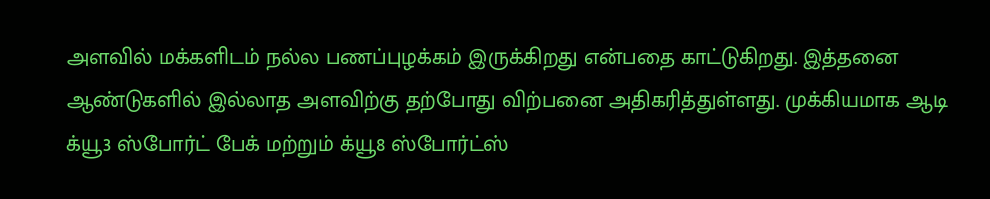அளவில் மக்களிடம் நல்ல பணப்புழக்கம் இருக்கிறது என்பதை காட்டுகிறது. இத்தனை ஆண்டுகளில் இல்லாத அளவிற்கு தற்போது விற்பனை அதிகரித்துள்ளது. முக்கியமாக ஆடி க்யூ3 ஸ்போர்ட் பேக் மற்றும் க்யூ8 ஸ்போர்ட்ஸ்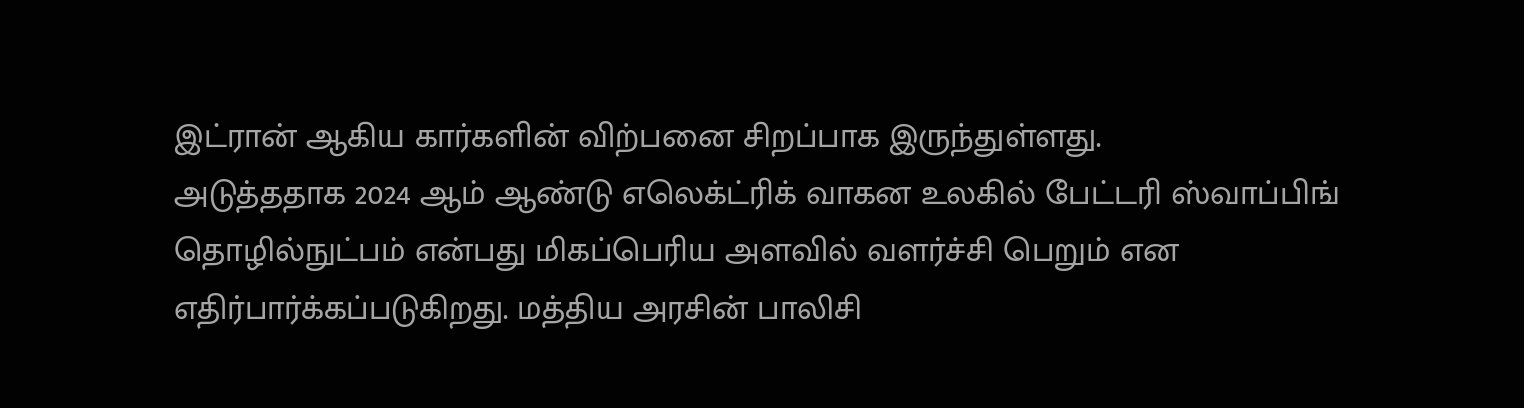இட்ரான் ஆகிய கார்களின் விற்பனை சிறப்பாக இருந்துள்ளது.
அடுத்ததாக 2024 ஆம் ஆண்டு எலெக்ட்ரிக் வாகன உலகில் பேட்டரி ஸ்வாப்பிங் தொழில்நுட்பம் என்பது மிகப்பெரிய அளவில் வளர்ச்சி பெறும் என எதிர்பார்க்கப்படுகிறது. மத்திய அரசின் பாலிசி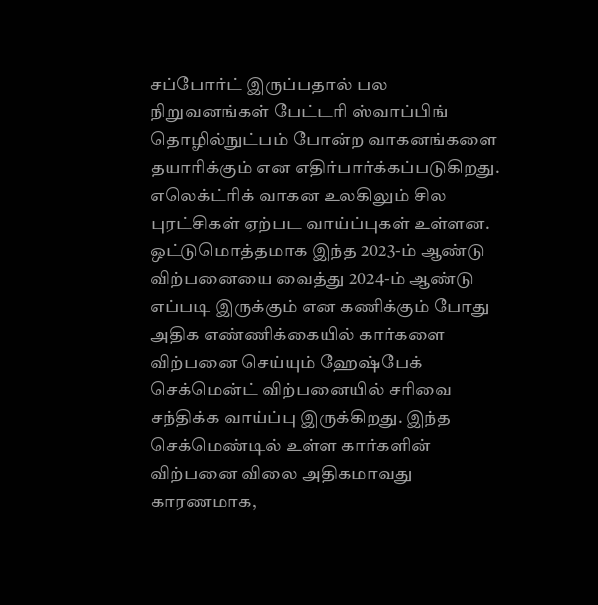சப்போர்ட் இருப்பதால் பல நிறுவனங்கள் பேட்டரி ஸ்வாப்பிங் தொழில்நுட்பம் போன்ற வாகனங்களை தயாரிக்கும் என எதிர்பார்க்கப்படுகிறது. எலெக்ட்ரிக் வாகன உலகிலும் சில புரட்சிகள் ஏற்பட வாய்ப்புகள் உள்ளன.
ஒட்டுமொத்தமாக இந்த 2023-ம் ஆண்டு விற்பனையை வைத்து 2024-ம் ஆண்டு எப்படி இருக்கும் என கணிக்கும் போது அதிக எண்ணிக்கையில் கார்களை விற்பனை செய்யும் ஹேஷ்பேக் செக்மென்ட் விற்பனையில் சரிவை சந்திக்க வாய்ப்பு இருக்கிறது. இந்த செக்மெண்டில் உள்ள கார்களின் விற்பனை விலை அதிகமாவது காரணமாக,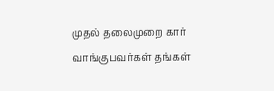முதல் தலைமுறை கார் வாங்குபவர்கள் தங்கள்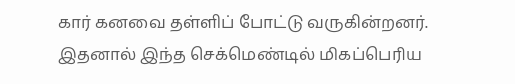கார் கனவை தள்ளிப் போட்டு வருகின்றனர். இதனால் இந்த செக்மெண்டில் மிகப்பெரிய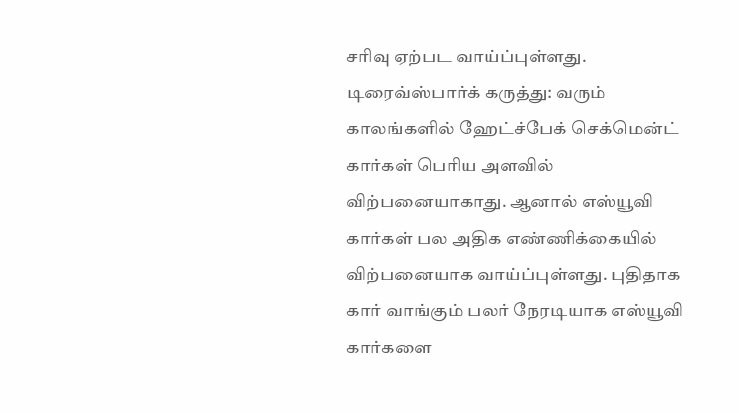சரிவு ஏற்பட வாய்ப்புள்ளது.
டிரைவ்ஸ்பார்க் கருத்து: வரும் காலங்களில் ஹேட்ச்பேக் செக்மென்ட் கார்கள் பெரிய அளவில் விற்பனையாகாது. ஆனால் எஸ்யூவி கார்கள் பல அதிக எண்ணிக்கையில் விற்பனையாக வாய்ப்புள்ளது. புதிதாக கார் வாங்கும் பலர் நேரடியாக எஸ்யூவி கார்களை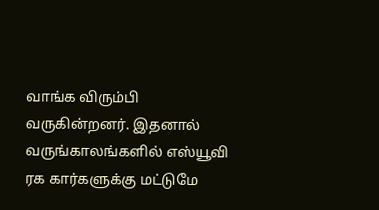வாங்க விரும்பி வருகின்றனர். இதனால் வருங்காலங்களில் எஸ்யூவி ரக கார்களுக்கு மட்டுமே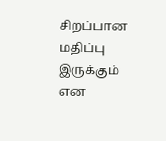சிறப்பான மதிப்பு இருக்கும் என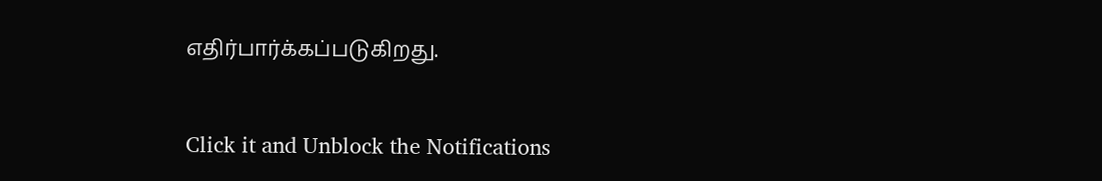எதிர்பார்க்கப்படுகிறது.


Click it and Unblock the Notifications